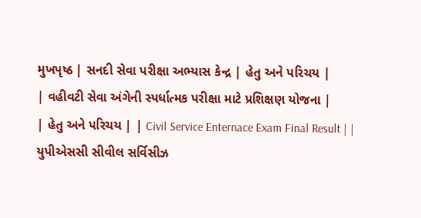મુખપૃષ્ઠ | સનદી સેવા પરીક્ષા અભ્યાસ કેન્દ્ર | હેતુ અને પરિચય |
| વહીવટી સેવા અંગેની સ્પર્ધાત્મક પરીક્ષા માટે પ્રશિક્ષણ યોજના |
| હેતુ અને પરિચય | | Civil Service Enternace Exam Final Result | | યુપીએસસી સીવીલ સર્વિસીઝ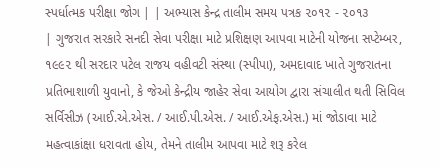સ્પર્ધાત્મક પરીક્ષા જોગ | | અભ્યાસ કેન્દ્ર તાલીમ સમય પત્રક ૨૦૧૨ - ૨૦૧૩
| ગુજરાત સરકારે સનદી સેવા પરીક્ષા માટે પ્રશિક્ષણ આપવા માટેની યોજના સપ્ટેમ્બર, ૧૯૯૨ થી સરદાર પટેલ રાજય વહીવટી સંસ્થા (સ્પીપા), અમદાવાદ ખાતે ગુજરાતના પ્રતિભાશાળી યુવાનો, કે જેઓ કેન્દ્રીય જાહેર સેવા આયોગ દ્વારા સંચાલીત થતી સિવિલ સર્વિસીઝ (આઈ.એ.એસ. / આઈ.પી.એસ. / આઈ.એફ.એસ.) માં જોડાવા માટે મહત્વાકાંક્ષા ધરાવતા હોય, તેમને તાલીમ આપવા માટે શરૂ કરેલ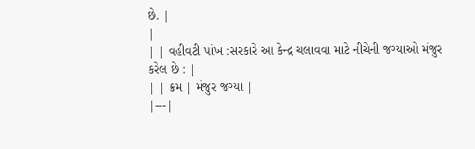છે. |
|
| | વહીવટી પાંખ :સરકારે આ કેન્દ્ર ચલાવવા માટે નીચેની જગ્યાઓ મંજુર કરેલ છે : |
| | ક્રમ | મંજુર જગ્યા |
|---|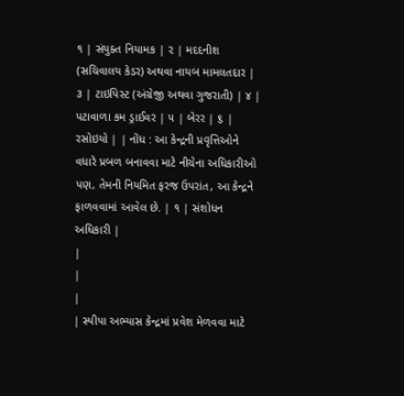૧ | સંયુક્ત નિયામક | ૨ | મદદનીશ (સચિવાલય કેડર) અથવા નાયબ મામલતદાર | ૩ | ટાઇપિસ્ટ (અંગ્રેજી અથવા ગુજરાતી) | ૪ | પટાવાળા કમ ડ્રાઈવર | ૫ | બેરર | ૬ | રસોઇયો | | નોંધ : આ કેન્દ્રની પ્રવૃત્તિઓને વધારે પ્રબળ બનાવવા માટે નીચેના અધિકારીઓ પણ, તેમની નિયમિત ફરજ ઉપરાંત, આ કેન્દ્રને ફાળવવામાં આવેલ છે. | ૧ | સંશોધન અધિકારી |
|
|
|
| સ્પીપા અભ્યાસ કેન્દ્રમાં પ્રવેશ મેળવવા માટે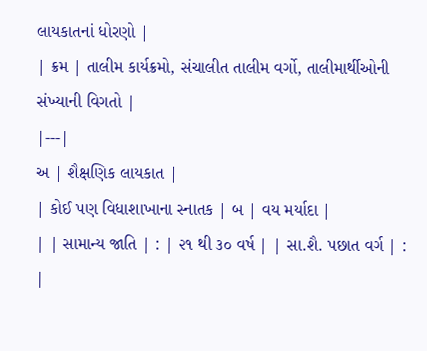લાયકાતનાં ધોરણો |
| ક્રમ | તાલીમ કાર્યક્રમો, સંચાલીત તાલીમ વર્ગો, તાલીમાર્થીઓની સંખ્યાની વિગતો |
|---|
અ | શૈક્ષણિક લાયકાત |
| કોઈ પણ વિધાશાખાના સ્નાતક | બ | વય મર્યાદા |
| | સામાન્ય જાતિ | : | ૨૧ થી ૩૦ વર્ષ | | સા.શૈ. પછાત વર્ગ | :
|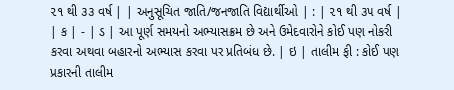૨૧ થી ૩૩ વર્ષ | | અનુસૂચિત જાતિ/જનજાતિ વિદ્યાર્થીઓ | : | ૨૧ થી ૩૫ વર્ષ |
| ક | - | ડ | આ પૂર્ણ સમયનો અભ્યાસક્રમ છે અને ઉમેદવારોને કોઈ પણ નોકરી કરવા અથવા બહારનો અભ્યાસ કરવા પર પ્રતિબંધ છે. | ઇ | તાલીમ ફી : કોઈ પણ પ્રકારની તાલીમ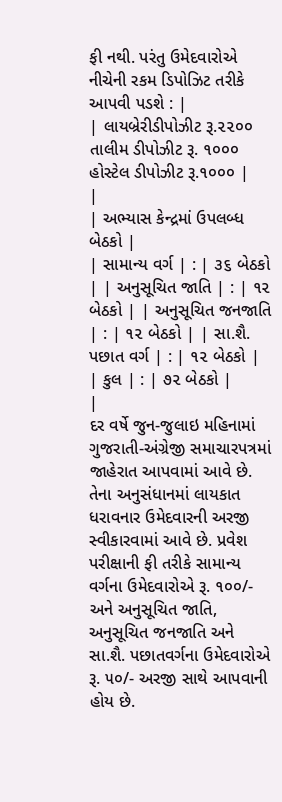ફી નથી. પરંતુ ઉમેદવારોએ નીચેની રકમ ડિપોઝિટ તરીકે આપવી પડશે : |
| લાયબ્રેરીડીપોઝીટ રૂ.૨૨૦૦ તાલીમ ડીપોઝીટ રૂ. ૧૦૦૦ હોસ્ટેલ ડીપોઝીટ રૂ.૧૦૦૦ |
|
| અભ્યાસ કેન્દ્રમાં ઉપલબ્ધ બેઠકો |
| સામાન્ય વર્ગ | : | ૩૬ બેઠકો | | અનુસૂચિત જાતિ | : | ૧૨ બેઠકો | | અનુસૂચિત જનજાતિ | : | ૧૨ બેઠકો | | સા.શૈ. પછાત વર્ગ | : | ૧૨ બેઠકો | | કુલ | : | ૭૨ બેઠકો |
|
દર વર્ષે જુન-જુલાઇ મહિનામાં ગુજરાતી-અંગ્રેજી સમાચારપત્રમાં જાહેરાત આપવામાં આવે છે. તેના અનુસંધાનમાં લાયકાત ધરાવનાર ઉમેદવારની અરજી સ્વીકારવામાં આવે છે. પ્રવેશ પરીક્ષાની ફી તરીકે સામાન્ય વર્ગના ઉમેદવારોએ રૂ. ૧૦૦/- અને અનુસૂચિત જાતિ, અનુસૂચિત જનજાતિ અને સા.શૈ. પછાતવર્ગના ઉમેદવારોએ રૂ. ૫૦/- અરજી સાથે આપવાની હોય છે.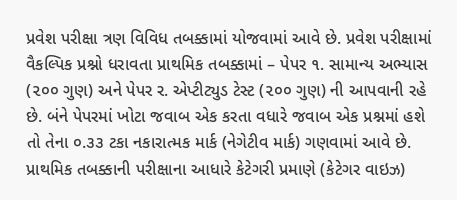પ્રવેશ પરીક્ષા ત્રણ વિવિધ તબક્કામાં યોજવામાં આવે છે. પ્રવેશ પરીક્ષામાં વૈકલ્પિક પ્રશ્નો ધરાવતા પ્રાથમિક તબક્કામાં – પેપર ૧. સામાન્ય અભ્યાસ (૨૦૦ ગુણ) અને પેપર ર. એપ્ટીટ્યુડ ટેસ્ટ (૨૦૦ ગુણ) ની આપવાની રહે છે. બંને પેપરમાં ખોટા જવાબ એક કરતા વધારે જવાબ એક પ્રશ્નમાં હશે તો તેના ૦.૩૩ ટકા નકારાત્મક માર્ક (નેગેટીવ માર્ક) ગણવામાં આવે છે. પ્રાથમિક તબક્કાની પરીક્ષાના આધારે કેટેગરી પ્રમાણે (કેટેગર વાઇઝ)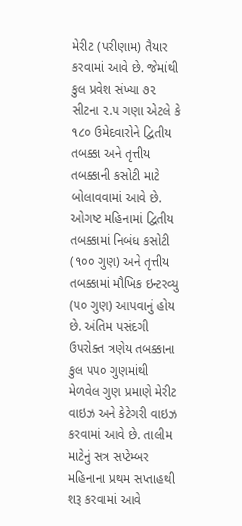મેરીટ (પરીણામ) તૈયાર કરવામાં આવે છે. જેમાંથી કુલ પ્રવેશ સંખ્યા ૭૨ સીટના ૨.૫ ગણા એટલે કે ૧૮૦ ઉમેદવારોને દ્વિતીય તબક્કા અને તૃત્તીય તબક્કાની કસોટી માટે બોલાવવામાં આવે છે. ઓગષ્ટ મહિનામાં દ્વિતીય તબક્કામાં નિબંધ કસોટી (૧૦૦ ગુણ) અને તૃત્તીય તબક્કામાં મૌખિક ઇન્ટરવ્યુ (૫૦ ગુણ) આપવાનું હોય છે. અંતિમ પસંદગી ઉ૫રોક્ત ત્રણેય તબક્કાના કુલ ૫૫૦ ગુણમાંથી મેળવેલ ગુણ પ્રમાણે મેરીટ વાઇઝ અને કેટેગરી વાઇઝ કરવામાં આવે છે. તાલીમ માટેનું સત્ર સપ્ટેમ્બર મહિનાના પ્રથમ સપ્તાહથી શરૂ કરવામાં આવે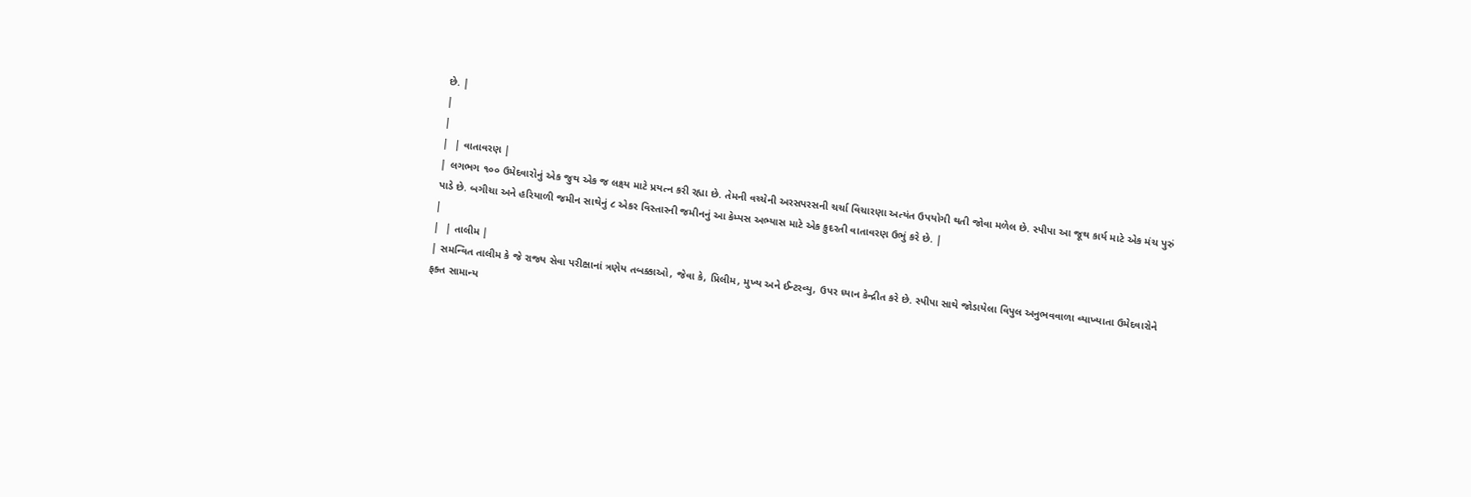છે. |
|
|
|  | વાતાવરણ |
| લગભગ ૧૦૦ ઉમેદવારોનું એક જુથ એક જ લક્ષ્ય માટે પ્રયત્ન કરી રહ્યા છે. તેમની વચ્ચેની અરસપરસની ચર્ચા વિચારણા અત્યંત ઉપયોગી થતી જોવા મળેલ છે. સ્પીપા આ જૂથ કાર્ય માટે એક મંચ પુરું પાડે છે. બગીચા અને હરિયાળી જમીન સાથેનું ૮ એકર વિસ્તારની જમીનનું આ કેમ્પસ અભ્યાસ માટે એક કુદરતી વાતાવરણ ઉભું કરે છે. |
|
|  | તાલીમ |
| સમન્વિત તાલીમ કે જે રાજ્ય સેવા પરીક્ષાનાં ત્રણેય તબક્કાઓ, જેવા કે, પ્રિલીમ, મુખ્ય અને ઈન્ટરવ્યુ, ઉપર ધ્યાન કેન્દ્રીત કરે છે. સ્પીપા સાથે જોડાયેલા વિપુલ અનુભવવાળા વ્યાખ્યાતા ઉમેદવારોને ફક્ત સામાન્ય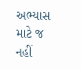અભ્યાસ માટે જ નહીં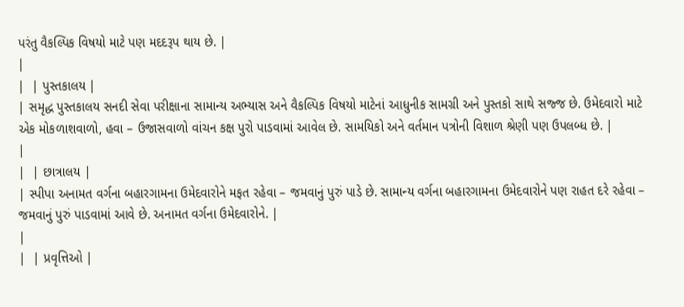પરંતુ વૈકલ્પિક વિષયો માટે પણ મદદરૂપ થાય છે. |
|
|  | પુસ્તકાલય |
| સમૃદ્ધ પુસ્તકાલય સનદી સેવા પરીક્ષાના સામાન્ય અભ્યાસ અને વૈકલ્પિક વિષયો માટેનાં આધુનીક સામગ્રી અને પુસ્તકો સાથે સજ્જ છે. ઉમેદવારો માટે એક મોકળાશવાળો, હવા – ઉજાસવાળો વાંચન કક્ષ પુરો પાડવામાં આવેલ છે. સામયિકો અને વર્તમાન પત્રોની વિશાળ શ્રેણી પણ ઉપલબ્ધ છે. |
|
|  | છાત્રાલય |
| સ્પીપા અનામત વર્ગના બહારગામના ઉમેદવારોને મફત રહેવા – જમવાનું પુરું પાડે છે. સામાન્ય વર્ગના બહારગામના ઉમેદવારોને પણ રાહત દરે રહેવા – જમવાનું પુરું પાડવામાં આવે છે. અનામત વર્ગના ઉમેદવારોને. |
|
|  | પ્રવૃત્તિઓ |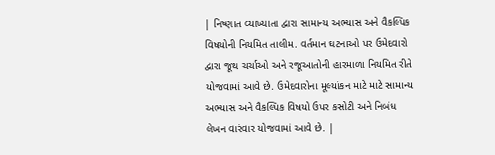| નિષ્ણાત વ્યાખ્યાતા દ્વારા સામાન્ય અભ્યાસ અને વૈકલ્પિક વિષયોની નિયમિત તાલીમ. વર્તમાન ઘટનાઓ પર ઉમેદવારો દ્વારા જૂથ ચર્ચાઓ અને રજૂઆતોની હારમાળા નિયમિત રીતે યોજવામાં આવે છે. ઉમેદવારોના મૂલ્યાંકન માટે માટે સામાન્ય અભ્યાસ અને વૈકલ્પિક વિષયો ઉપર કસોટી અને નિબંધ લેખન વારંવાર યોજવામાં આવે છે. |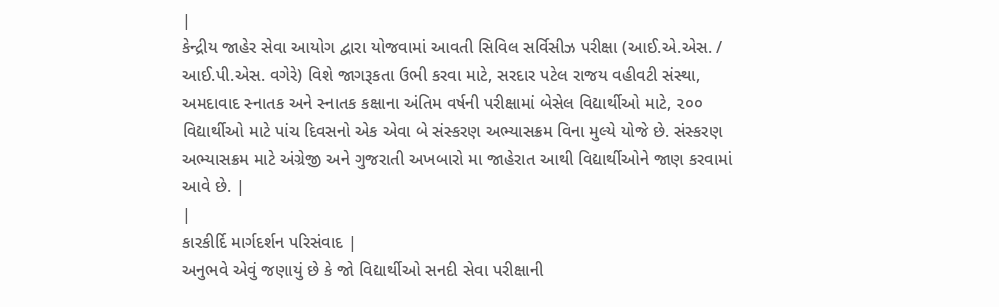|
કેન્દ્રીય જાહેર સેવા આયોગ દ્વારા યોજવામાં આવતી સિવિલ સર્વિસીઝ પરીક્ષા (આઈ.એ.એસ. / આઈ.પી.એસ. વગેરે) વિશે જાગરૂકતા ઉભી કરવા માટે, સરદાર પટેલ રાજય વહીવટી સંસ્થા, અમદાવાદ સ્નાતક અને સ્નાતક કક્ષાના અંતિમ વર્ષની પરીક્ષામાં બેસેલ વિદ્યાર્થીઓ માટે, ૨૦૦ વિદ્યાર્થીઓ માટે પાંચ દિવસનો એક એવા બે સંસ્કરણ અભ્યાસક્રમ વિના મુલ્યે યોજે છે. સંસ્કરણ અભ્યાસક્રમ માટે અંગ્રેજી અને ગુજરાતી અખબારો મા જાહેરાત આથી વિદ્યાર્થીઓને જાણ કરવામાં આવે છે. |
|
કારકીર્દિ માર્ગદર્શન પરિસંવાદ |
અનુભવે એવું જણાયું છે કે જો વિદ્યાર્થીઓ સનદી સેવા પરીક્ષાની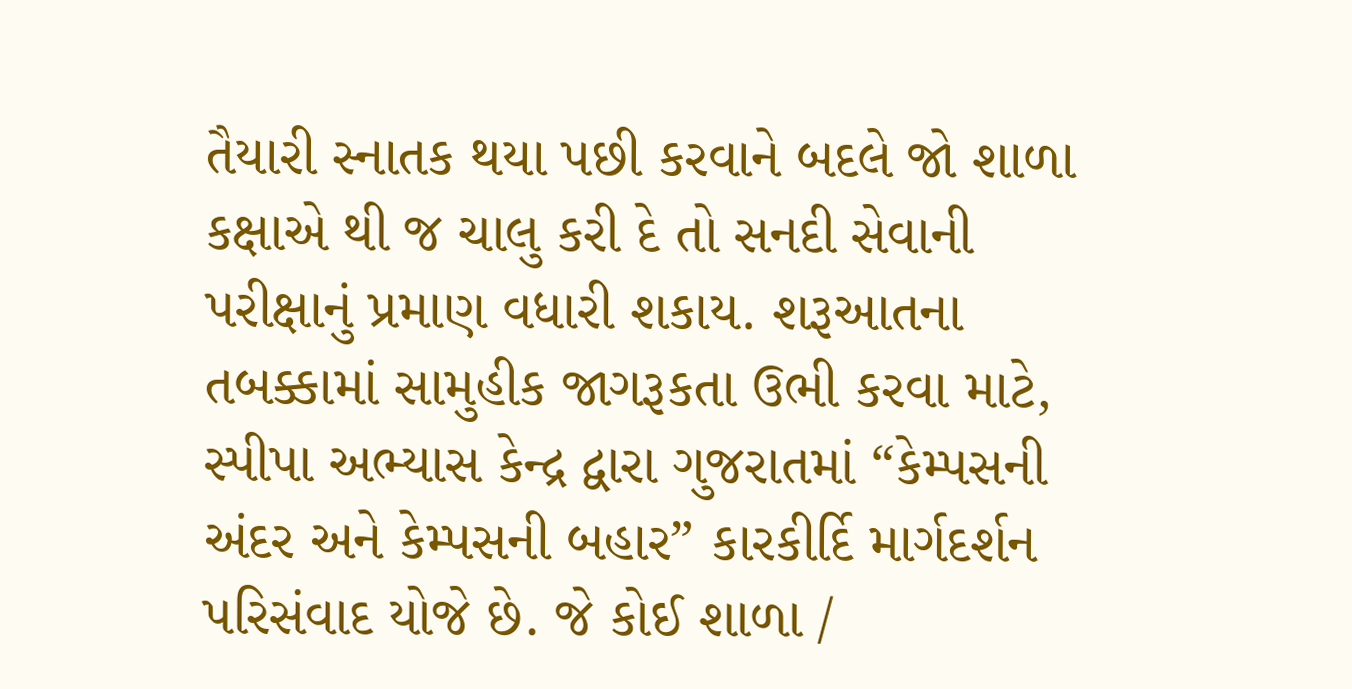તૈયારી સ્નાતક થયા પછી કરવાને બદલે જો શાળા કક્ષાએ થી જ ચાલુ કરી દે તો સનદી સેવાની પરીક્ષાનું પ્રમાણ વધારી શકાય. શરૂઆતના તબક્કામાં સામુહીક જાગરૂકતા ઉભી કરવા માટે, સ્પીપા અભ્યાસ કેન્દ્ર દ્વારા ગુજરાતમાં “કેમ્પસની અંદર અને કેમ્પસની બહાર” કારકીર્દિ માર્ગદર્શન પરિસંવાદ યોજે છે. જે કોઈ શાળા /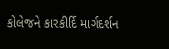કોલેજને કારકીર્દિ માર્ગદર્શન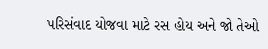પરિસંવાદ યોજવા માટે રસ હોય અને જો તેઓ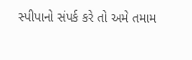સ્પીપાનો સંપર્ક કરે તો અમે તમામ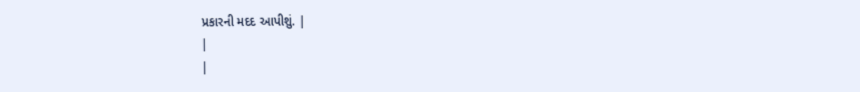પ્રકારની મદદ આપીશું. |
|
|